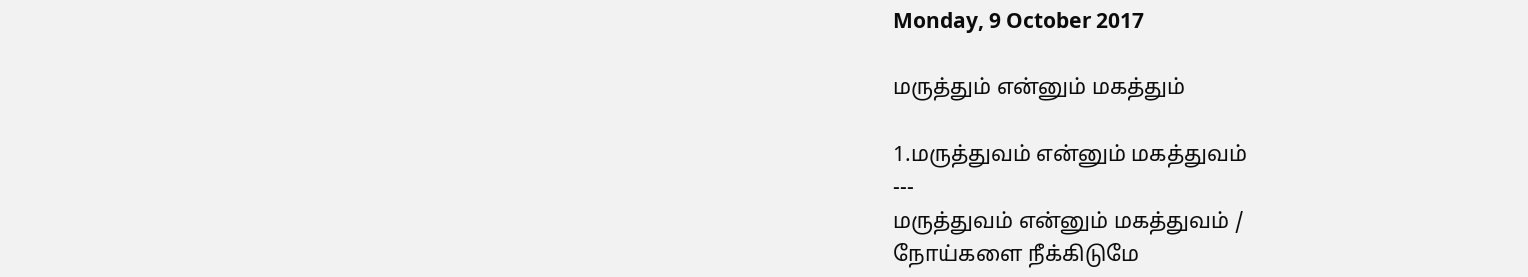Monday, 9 October 2017

மருத்தும் என்னும் மகத்தும்

1.மருத்துவம் என்னும் மகத்துவம்
---
மருத்துவம் என்னும் மகத்துவம் /
நோய்களை நீக்கிடுமே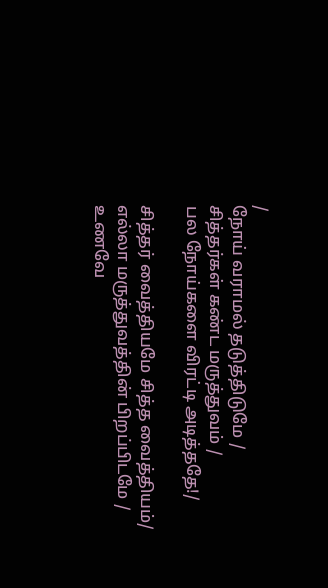/
நோய் வராமல் தடுத்திடுமே /
சித்தர்கள் கண்ட மருத்துவம் /
பல நோய்களை விரட்டி அடித்ததே!/

சித்தர் வைத்தியமே சித்த வைத்தியம்/
எல்லா மருத்துவத்தின் பிறப்பிடமே /
உணவே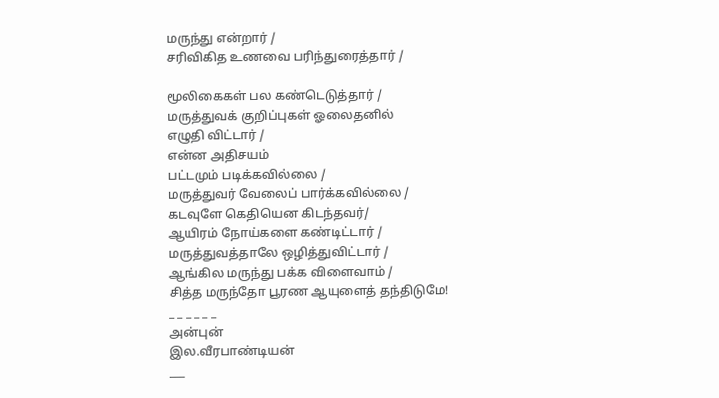மருந்து என்றார் /
சரிவிகித உணவை பரிந்துரைத்தார் /

மூலிகைகள் பல கண்டெடுத்தார் /
மருத்துவக் குறிப்புகள் ஓலைதனில்
எழுதி விட்டார் /
என்ன அதிசயம்
பட்டமும் படிக்கவில்லை /
மருத்துவர் வேலைப் பார்க்கவில்லை /
கடவுளே கெதியென கிடந்தவர்/
ஆயிரம் நோய்களை கண்டிட்டார் /
மருத்துவத்தாலே ஒழித்துவிட்டார் /
ஆங்கில மருந்து பக்க விளைவாம் /
சித்த மருந்தோ பூரண ஆயுளைத் தந்திடுமே!
_ _ _ _ _ _
அன்புன்
இல.வீரபாண்டியன்
___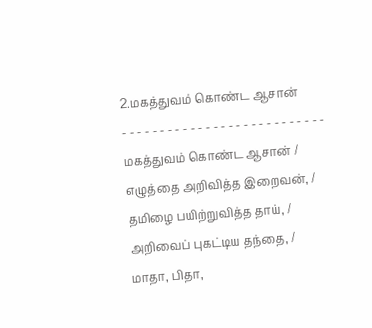2.மகத்துவம் கொண்ட ஆசான்
- - - - - - - - - - - - - - - - - - - - - - - - - - -
மகத்துவம் கொண்ட ஆசான் /
எழுத்தை அறிவித்த இறைவன், /
தமிழை பயிற்றுவித்த தாய், /
அறிவைப் புகட்டிய தந்தை, /
மாதா, பிதா,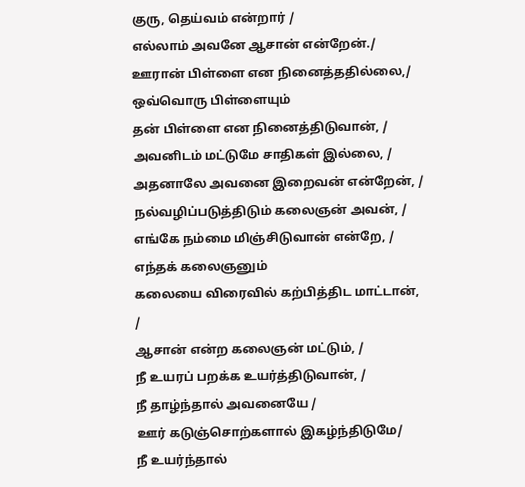குரு, தெய்வம் என்றார் /
எல்லாம் அவனே ஆசான் என்றேன்./
ஊரான் பிள்ளை என நினைத்ததில்லை,/
ஒவ்வொரு பிள்ளையும்
தன் பிள்ளை என நினைத்திடுவான், /
அவனிடம் மட்டுமே சாதிகள் இல்லை, /
அதனாலே அவனை இறைவன் என்றேன், /
நல்வழிப்படுத்திடும் கலைஞன் அவன், /
எங்கே நம்மை மிஞ்சிடுவான் என்றே, /
எந்தக் கலைஞனும்
கலையை விரைவில் கற்பித்திட மாட்டான், /
ஆசான் என்ற கலைஞன் மட்டும், /
நீ உயரப் பறக்க உயர்த்திடுவான், /
நீ தாழ்ந்தால் அவனையே /
ஊர் கடுஞ்சொற்களால் இகழ்ந்திடுமே/
நீ உயர்ந்தால்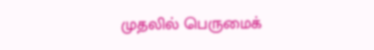முதலில் பெருமைக்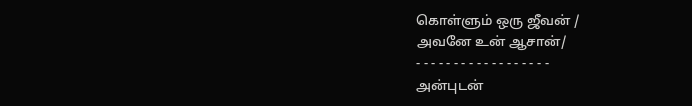கொள்ளும் ஒரு ஜீவன் /
அவனே உன் ஆசான்/
- - - - - - - - - - - - - - - - - -
அன்புடன்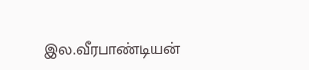இல.வீரபாண்டியன்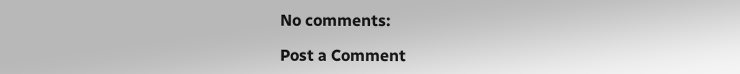No comments:

Post a Comment